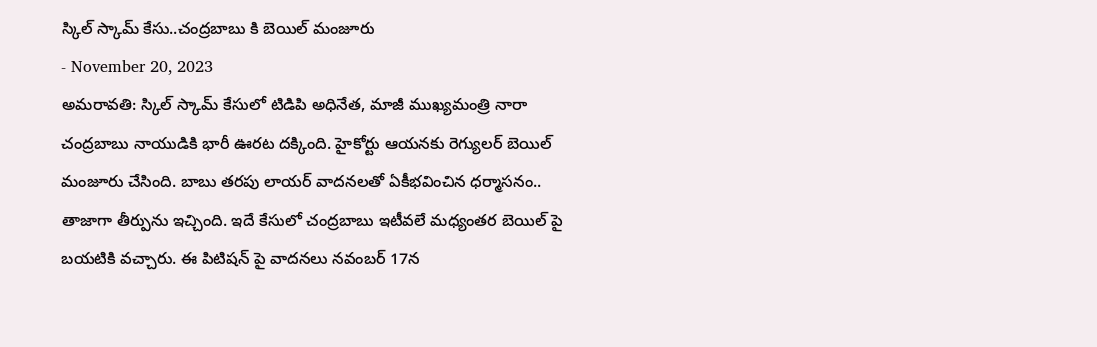స్కిల్ స్కామ్ కేసు..చంద్రబాబు కి బెయిల్ మంజూరు
- November 20, 2023
అమరావతి: స్కిల్ స్కామ్ కేసులో టిడిపి అధినేత, మాజీ ముఖ్యమంత్రి నారా చంద్రబాబు నాయుడికి భారీ ఊరట దక్కింది. హైకోర్టు ఆయనకు రెగ్యులర్ బెయిల్ మంజూరు చేసింది. బాబు తరపు లాయర్ వాదనలతో ఏకీభవించిన ధర్మాసనం.. తాజాగా తీర్పును ఇచ్చింది. ఇదే కేసులో చంద్రబాబు ఇటీవలే మధ్యంతర బెయిల్ పై బయటికి వచ్చారు. ఈ పిటిషన్ పై వాదనలు నవంబర్ 17న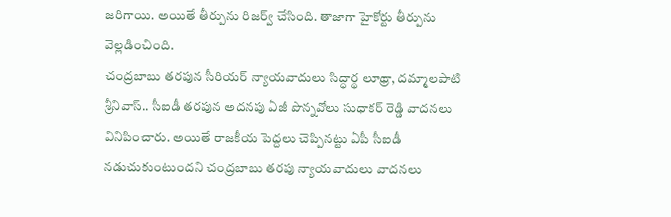జరిగాయి. అయితే తీర్పును రిజర్వ్ చేసింది. తాజాగా హైకోర్టు తీర్పును వెల్లడించింది.
చంద్రబాబు తరపున సీరియర్ న్యాయవాదులు సిద్ధార్థ లూథ్రా, దమ్మాలపాటి శ్రీనివాస్.. సీఐడీ తరపున అదనపు ఏజీ పొన్నవోలు సుధాకర్ రెడ్డి వాదనలు వినిపించారు. అయితే రాజకీయ పెద్దలు చెప్పినట్టు ఏపీ సీఐడీ నడుచుకుంటుందని చంద్రబాబు తరపు న్యాయవాదులు వాదనలు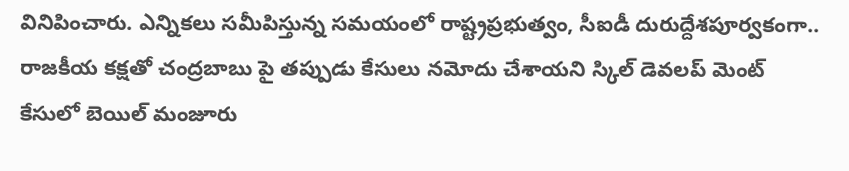వినిపించారు. ఎన్నికలు సమీపిస్తున్న సమయంలో రాష్ట్రప్రభుత్వం, సీఐడీ దురుద్దేశపూర్వకంగా.. రాజకీయ కక్షతో చంద్రబాబు పై తప్పుడు కేసులు నమోదు చేశాయని స్కిల్ డెవలప్ మెంట్ కేసులో బెయిల్ మంజూరు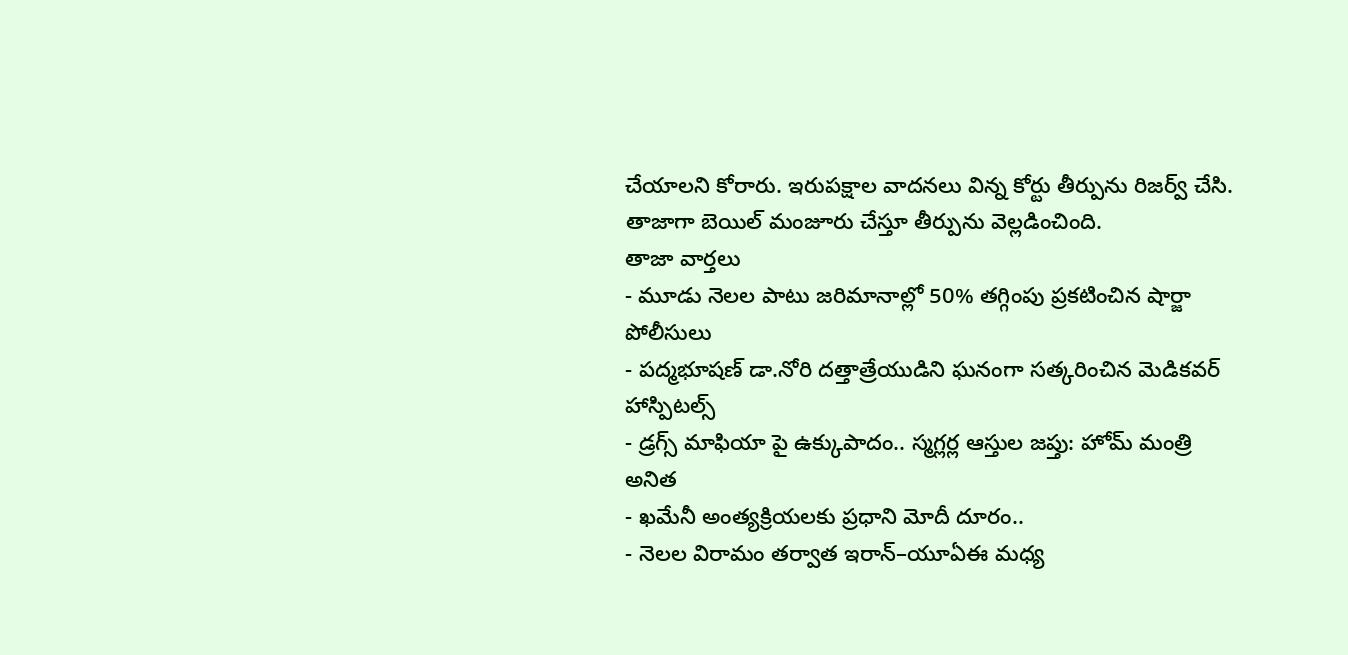చేయాలని కోరారు. ఇరుపక్షాల వాదనలు విన్న కోర్టు తీర్పును రిజర్వ్ చేసి. తాజాగా బెయిల్ మంజూరు చేస్తూ తీర్పును వెల్లడించింది.
తాజా వార్తలు
- మూడు నెలల పాటు జరిమానాల్లో 50% తగ్గింపు ప్రకటించిన షార్జా పోలీసులు
- పద్మభూషణ్ డా.నోరి దత్తాత్రేయుడిని ఘనంగా సత్కరించిన మెడికవర్ హాస్పిటల్స్
- డ్రగ్స్ మాఫియా పై ఉక్కుపాదం.. స్మగ్లర్ల ఆస్తుల జప్తు: హోమ్ మంత్రి అనిత
- ఖమేనీ అంత్యక్రియలకు ప్రధాని మోదీ దూరం..
- నెలల విరామం తర్వాత ఇరాన్–యూఏఈ మధ్య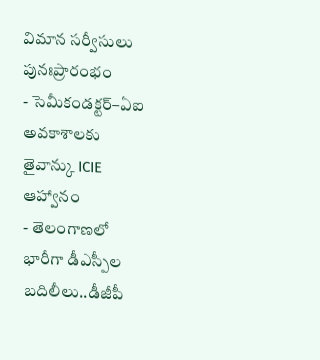విమాన సర్వీసులు పునఃప్రారంభం
- సెమీకండక్టర్–ఏఐ అవకాశాలకు తైవాన్కు ICIE ఆహ్వానం
- తెలంగాణలో భారీగా డీఎస్పీల బదిలీలు..డీజీపీ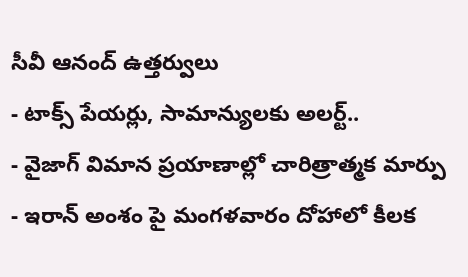సీవీ ఆనంద్ ఉత్తర్వులు
- టాక్స్ పేయర్లు, సామాన్యులకు అలర్ట్..
- వైజాగ్ విమాన ప్రయాణాల్లో చారిత్రాత్మక మార్పు
- ఇరాన్ అంశం పై మంగళవారం దోహాలో కీలక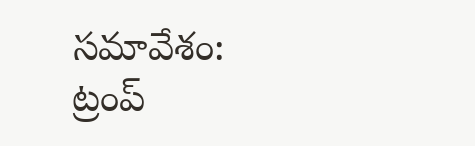సమావేశం: ట్రంప్